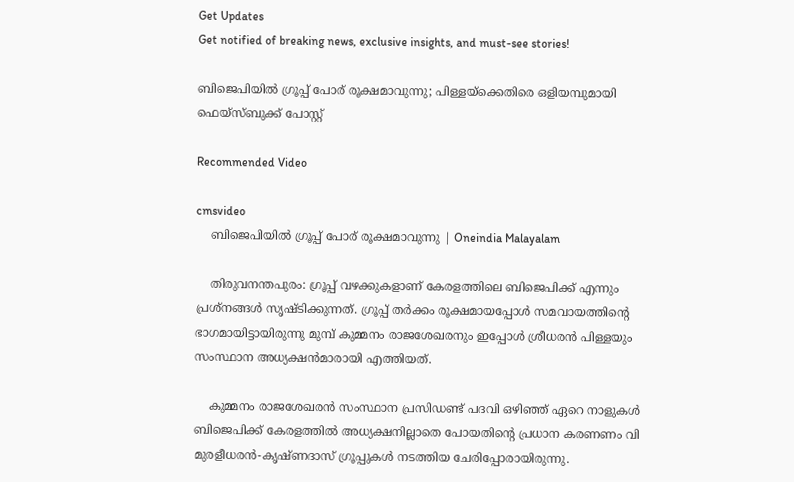Get Updates
Get notified of breaking news, exclusive insights, and must-see stories!

ബിജെപിയില്‍ ഗ്രൂപ്പ് പോര് രൂക്ഷമാവുന്നു; പിള്ളയ്‌ക്കെതിരെ ഒളിയമ്പുമായി ഫെയ്‌സ്ബുക്ക് പോസ്റ്റ്

Recommended Video

cmsvideo
    ബിജെപിയില്‍ ഗ്രൂപ്പ് പോര് രൂക്ഷമാവുന്നു | Oneindia Malayalam

    തിരുവനന്തപുരം: ഗ്രൂപ്പ് വഴക്കുകളാണ് കേരളത്തിലെ ബിജെപിക്ക് എന്നും പ്രശ്‌നങ്ങള്‍ സൃഷ്ടിക്കുന്നത്. ഗ്രൂപ്പ് തര്‍ക്കം രൂക്ഷമായപ്പോള്‍ സമവായത്തിന്റെ ഭാഗമായിട്ടായിരുന്നു മുമ്പ് കുമ്മനം രാജശേഖരനും ഇപ്പോള്‍ ശ്രീധരന്‍ പിള്ളയും സംസ്ഥാന അധ്യക്ഷന്‍മാരായി എത്തിയത്.

    കുമ്മനം രാജശേഖരന്‍ സംസ്ഥാന പ്രസിഡണ്ട് പദവി ഒഴിഞ്ഞ് ഏറെ നാളുകള്‍ ബിജെപിക്ക് കേരളത്തില്‍ അധ്യക്ഷനില്ലാതെ പോയതിന്റെ പ്രധാന കരണണം വി മുരളീധരന്‍-കൃഷ്ണദാസ് ഗ്രൂപ്പുകള്‍ നടത്തിയ ചേരിപ്പോരായിരുന്നു.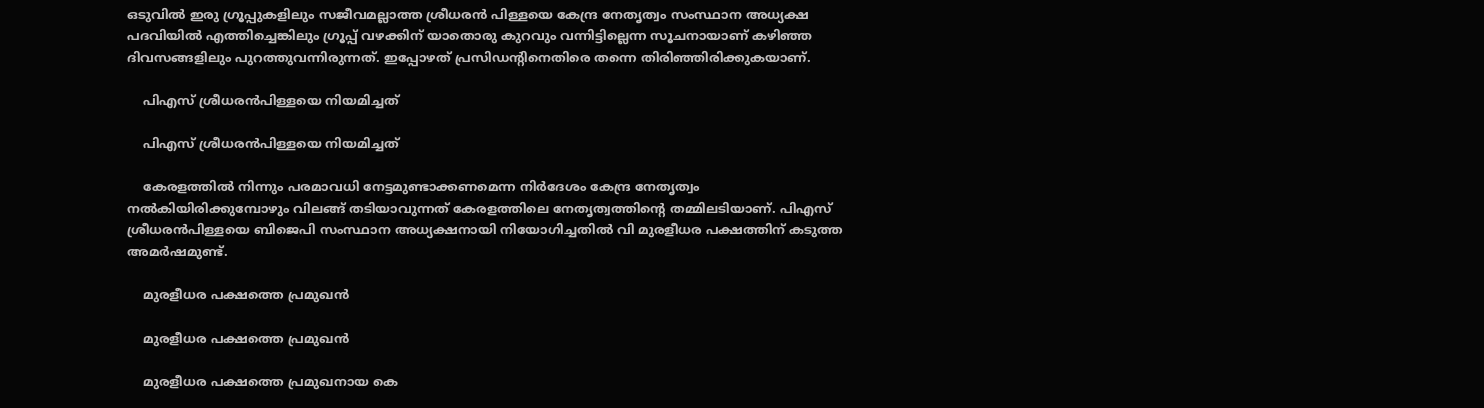ഒടുവില്‍ ഇരു ഗ്രൂപ്പുകളിലും സജീവമല്ലാത്ത ശ്രീധരന്‍ പിള്ളയെ കേന്ദ്ര നേതൃത്വം സംസ്ഥാന അധ്യക്ഷ പദവിയില്‍ എത്തിച്ചെങ്കിലും ഗ്രൂപ്പ് വഴക്കിന് യാതൊരു കുറവും വന്നിട്ടില്ലെന്ന സൂചനായാണ് കഴിഞ്ഞ ദിവസങ്ങളിലും പുറത്തുവന്നിരുന്നത്. ഇപ്പോഴത് പ്രസിഡന്റിനെതിരെ തന്നെ തിരിഞ്ഞിരിക്കുകയാണ്.

    പിഎസ് ശ്രീധരന്‍പിള്ളയെ നിയമിച്ചത്

    പിഎസ് ശ്രീധരന്‍പിള്ളയെ നിയമിച്ചത്

    കേരളത്തില്‍ നിന്നും പരമാവധി നേട്ടമുണ്ടാക്കണമെന്ന നിര്‍ദേശം കേന്ദ്ര നേതൃത്വം നല്‍കിയിരിക്കുമ്പോഴും വിലങ്ങ് തടിയാവുന്നത് കേരളത്തിലെ നേതൃത്വത്തിന്റെ തമ്മിലടിയാണ്. പിഎസ് ശ്രീധരന്‍പിള്ളയെ ബിജെപി സംസ്ഥാന അധ്യക്ഷനായി നിയോഗിച്ചതില്‍ വി മുരളീധര പക്ഷത്തിന് കടുത്ത അമര്‍ഷമുണ്ട്.

    മുരളീധര പക്ഷത്തെ പ്രമുഖന്‍

    മുരളീധര പക്ഷത്തെ പ്രമുഖന്‍

    മുരളീധര പക്ഷത്തെ പ്രമുഖനായ കെ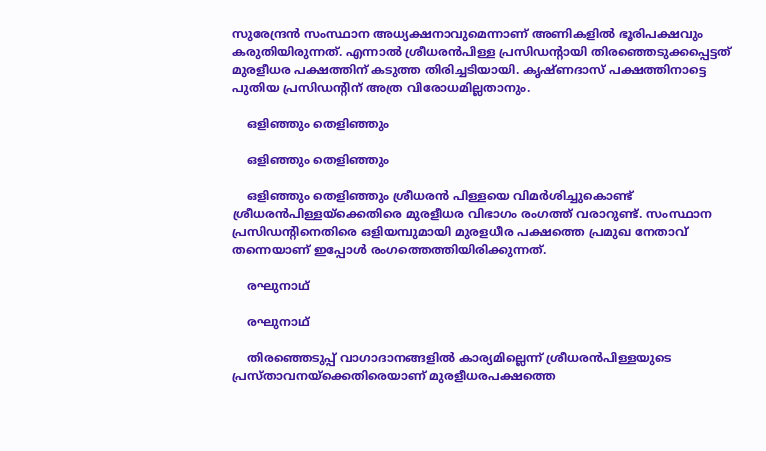സുരേന്ദ്രന്‍ സംസ്ഥാന അധ്യക്ഷനാവുമെന്നാണ് അണികളില്‍ ഭൂരിപക്ഷവും കരുതിയിരുന്നത്. എന്നാല്‍ ശ്രീധരന്‍പിള്ള പ്രസിഡന്റായി തിരഞ്ഞെടുക്കപ്പെട്ടത് മുരളീധര പക്ഷത്തിന് കടുത്ത തിരിച്ചടിയായി. കൃഷ്ണദാസ് പക്ഷത്തിനാട്ടെ പുതിയ പ്രസിഡന്റിന് അത്ര വിരോധമില്ലതാനും.

    ഒളിഞ്ഞും തെളിഞ്ഞും

    ഒളിഞ്ഞും തെളിഞ്ഞും

    ഒളിഞ്ഞും തെളിഞ്ഞും ശ്രീധരന്‍ പിള്ളയെ വിമര്‍ശിച്ചുകൊണ്ട് ശ്രീധരന്‍പിള്ളയ്‌ക്കെതിരെ മുരളീധര വിഭാഗം രംഗത്ത് വരാറുണ്ട്. സംസ്ഥാന പ്രസിഡന്റിനെതിരെ ഒളിയമ്പുമായി മുരളധീര പക്ഷത്തെ പ്രമുഖ നേതാവ് തന്നെയാണ് ഇപ്പോള്‍ രംഗത്തെത്തിയിരിക്കുന്നത്.

    രഘുനാഥ്

    രഘുനാഥ്

    തിരഞ്ഞെടുപ്പ് വാഗാദാനങ്ങളില്‍ കാര്യമില്ലെന്ന് ശ്രീധരന്‍പിള്ളയുടെ പ്രസ്താവനയ്‌ക്കെതിരെയാണ് മുരളീധരപക്ഷത്തെ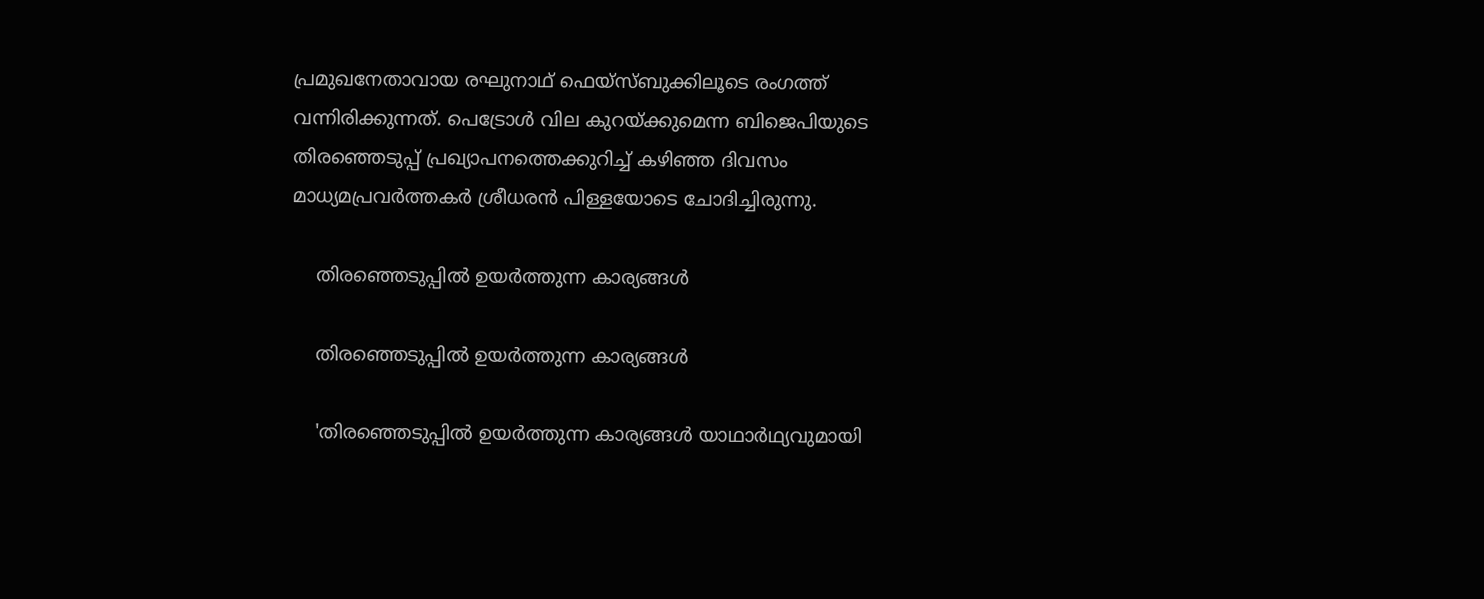പ്രമുഖനേതാവായ രഘുനാഥ് ഫെയ്‌സ്ബുക്കിലൂടെ രംഗത്ത് വന്നിരിക്കുന്നത്. പെട്രോള്‍ വില കുറയ്ക്കുമെന്ന ബിജെപിയുടെ തിരഞ്ഞെടുപ്പ് പ്രഖ്യാപനത്തെക്കുറിച്ച് കഴിഞ്ഞ ദിവസം മാധ്യമപ്രവര്‍ത്തകര്‍ ശ്രീധരന്‍ പിള്ളയോടെ ചോദിച്ചിരുന്നു.

    തിരഞ്ഞെടുപ്പില്‍ ഉയര്‍ത്തുന്ന കാര്യങ്ങള്‍

    തിരഞ്ഞെടുപ്പില്‍ ഉയര്‍ത്തുന്ന കാര്യങ്ങള്‍

    'തിരഞ്ഞെടുപ്പില്‍ ഉയര്‍ത്തുന്ന കാര്യങ്ങള്‍ യാഥാര്‍ഥ്യവുമായി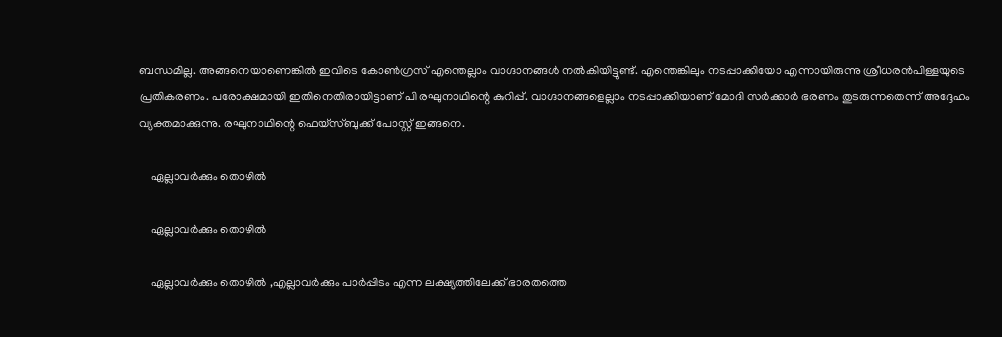ബന്ധമില്ല. അങ്ങനെയാണെങ്കില്‍ ഇവിടെ കോണ്‍ഗ്രസ് എന്തെല്ലാം വാഗ്ദാനങ്ങള്‍ നല്‍കിയിട്ടുണ്ട്. എന്തെങ്കിലും നടപ്പാക്കിയോ എന്നായിരുന്നു ശ്രീധരന്‍പിള്ളയുടെ പ്രതികരണം. പരോക്ഷമായി ഇതിനെതിരായിട്ടാണ് പി രഘുനാഥിന്റെ കുറിപ്പ്. വാഗ്ദാനങ്ങളെല്ലാം നടപ്പാക്കിയാണ് മോദി സര്‍ക്കാര്‍ ഭരണം തുടരുന്നതെന്ന് അദ്ദേഹം വ്യക്തമാക്കുന്നു. രഘുനാഥിന്റെ ഫെയ്‌സ്ബുക്ക് പോസ്റ്റ് ഇങ്ങനെ.

    ഏല്ലാവര്‍ക്കും തൊഴില്‍

    ഏല്ലാവര്‍ക്കും തൊഴില്‍

    ഏല്ലാവര്‍ക്കും തൊഴില്‍ ,എല്ലാവര്‍ക്കും പാര്‍പ്പിടം എന്ന ലക്ഷ്യത്തിലേക്ക് ഭാരതത്തെ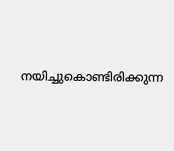നയിച്ചുകൊണ്ടിരിക്കുന്ന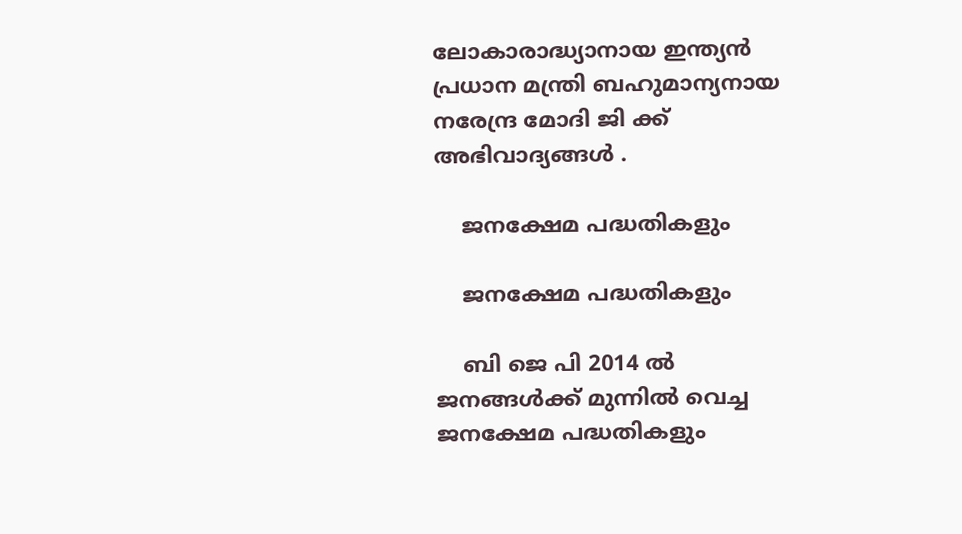ലോകാരാദ്ധ്യാനായ ഇന്ത്യന്‍ പ്രധാന മന്ത്രി ബഹുമാന്യനായ നരേന്ദ്ര മോദി ജി ക്ക് അഭിവാദ്യങ്ങള്‍ .

    ജനക്ഷേമ പദ്ധതികളും

    ജനക്ഷേമ പദ്ധതികളും

    ബി ജെ പി 2014 ല്‍ ജനങ്ങള്‍ക്ക് മുന്നില്‍ വെച്ച ജനക്ഷേമ പദ്ധതികളും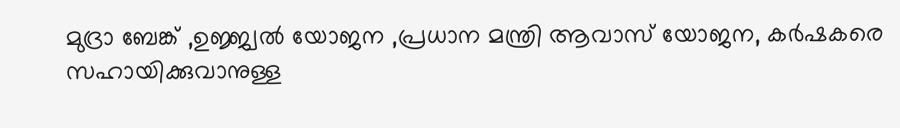മുദ്രാ ബേങ്ക് ,ഉജ്ജ്വല്‍ യോജന ,പ്രധാന മന്ത്രി ആവാസ് യോജന, കര്‍ഷകരെ സഹായിക്കുവാനുള്ള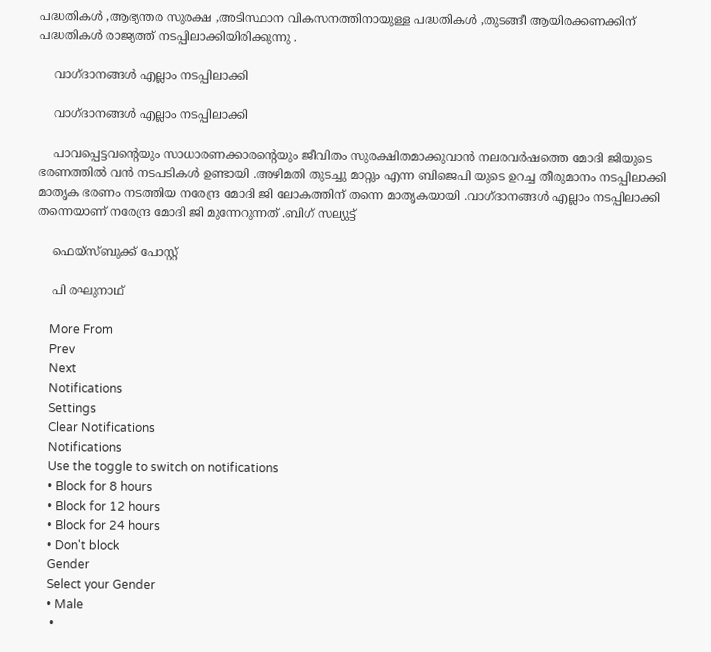പദ്ധതികള്‍ ,ആഭ്യന്തര സുരക്ഷ ,അടിസ്ഥാന വികസനത്തിനായുള്ള പദ്ധതികള്‍ ,തുടങ്ങീ ആയിരക്കണക്കിന് പദ്ധതികള്‍ രാജ്യത്ത് നടപ്പിലാക്കിയിരിക്കുന്നു .

    വാഗ്ദാനങ്ങള്‍ എല്ലാം നടപ്പിലാക്കി

    വാഗ്ദാനങ്ങള്‍ എല്ലാം നടപ്പിലാക്കി

    പാവപ്പെട്ടവന്റെയും സാധാരണക്കാരന്റെയും ജീവിതം സുരക്ഷിതമാക്കുവാന്‍ നലരവര്‍ഷത്തെ മോദി ജിയുടെ ഭരണത്തില്‍ വന്‍ നടപടികള്‍ ഉണ്ടായി .അഴിമതി തുടച്ചു മാറ്റും എന്ന ബിജെപി യുടെ ഉറച്ച തീരുമാനം നടപ്പിലാക്കി മാതൃക ഭരണം നടത്തിയ നരേന്ദ്ര മോദി ജി ലോകത്തിന് തന്നെ മാതൃകയായി .വാഗ്ദാനങ്ങള്‍ എല്ലാം നടപ്പിലാക്കി തന്നെയാണ് നരേന്ദ്ര മോദി ജി മുന്നേറുന്നത് .ബിഗ് സല്യുട്ട്

    ഫെയ്സ്ബുക്ക് പോസ്റ്റ്

    പി രഘുനാഥ്

    More From
    Prev
    Next
    Notifications
    Settings
    Clear Notifications
    Notifications
    Use the toggle to switch on notifications
    • Block for 8 hours
    • Block for 12 hours
    • Block for 24 hours
    • Don't block
    Gender
    Select your Gender
    • Male
    •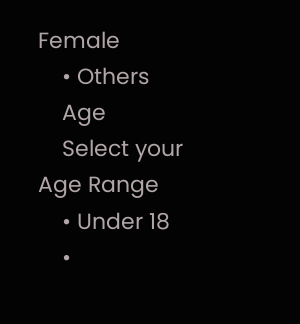Female
    • Others
    Age
    Select your Age Range
    • Under 18
    •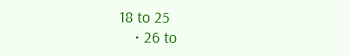18 to 25
    • 26 to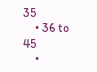35
    • 36 to 45
    •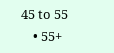45 to 55
    • 55+